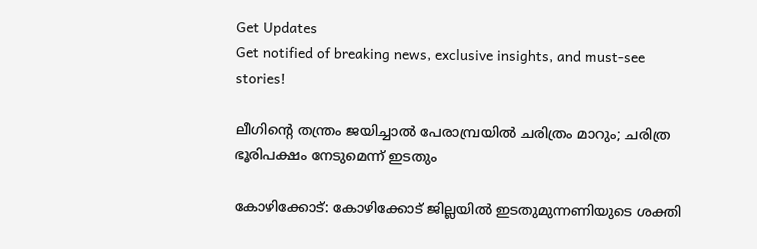Get Updates
Get notified of breaking news, exclusive insights, and must-see stories!

ലീഗിന്‍റെ തന്ത്രം ജയിച്ചാല്‍ പേരാമ്പ്രയില്‍ ചരിത്രം മാറും; ചരിത്ര ഭൂരിപക്ഷം നേടുമെന്ന് ഇടതും

കോഴിക്കോട്: കോഴിക്കോട് ജില്ലയില്‍ ഇടതുമുന്നണിയുടെ ശക്തി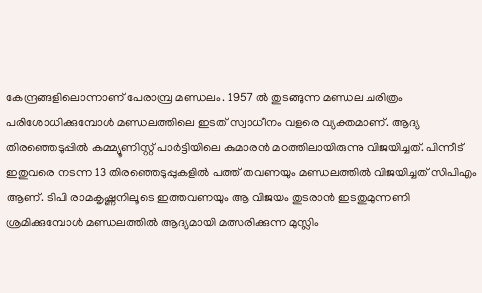കേന്ദ്രങ്ങളിലൊന്നാണ് പേരാമ്പ്ര മണ്ഡലം. 1957 ല്‍ തുടങ്ങുന്ന മണ്ഡല ചരിത്രം പരിശോധിക്കുമ്പോള്‍ മണ്ഡലത്തിലെ ഇടത് സ്വാധീനം വളരെ വ്യക്തമാണ്. ആദ്യ തിരഞ്ഞെടുപ്പില്‍ കമ്മ്യൂണിസ്റ്റ് പാര്‍ട്ടിയിലെ കുമാരന്‍ മഠത്തിലായിരുന്നു വിജയിച്ചത്. പിന്നീട് ഇതുവരെ നടന്ന 13 തിരഞ്ഞെടുപ്പുകളില്‍ പത്ത് തവണയും മണ്ഡലത്തില്‍ വിജയിച്ചത് സിപിഎം ആണ്. ടിപി രാമകൃഷ്ണനിലൂടെ ഇത്തവണയും ആ വിജയം തുടരാന്‍ ഇടതുമുന്നണി ശ്രമിക്കുമ്പോള്‍ മണ്ഡലത്തില്‍ ആദ്യമായി മത്സരിക്കുന്ന മുസ്ലിം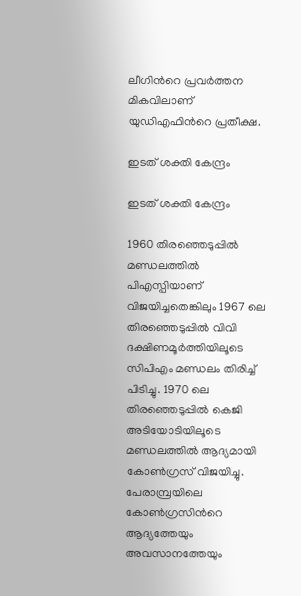ലീഗിന്‍റെ പ്രവര്‍ത്തന മികവിലാണ് യുഡിഎഫിന്‍റെ പ്രതീക്ഷ.

ഇടത് ശക്തി കേന്ദ്രം

ഇടത് ശക്തി കേന്ദ്രം

1960 തിരഞ്ഞെടുപ്പില്‍ മണ്ഡലത്തില്‍ പിഎസ്പിയാണ് വിജയിച്ചതെങ്കിലും 1967 ലെ തിരഞ്ഞെടുപ്പില്‍ വിവി ദക്ഷിണമൂര്‍ത്തിയിലൂടെ സിപിഎം മണ്ഡലം തിരിച്ച് പിടിച്ചു. 1970 ലെ തിരഞ്ഞെടുപ്പില്‍ കെജി അടിയോടിയിലൂടെ മണ്ഡലത്തില്‍ ആദ്യമായി കോണ്‍ഗ്രസ് വിജയിച്ചു. പേരാമ്പ്രയിലെ കോണ്‍ഗ്രസിന്‍റെ ആദ്യത്തേയും അവസാനത്തേയും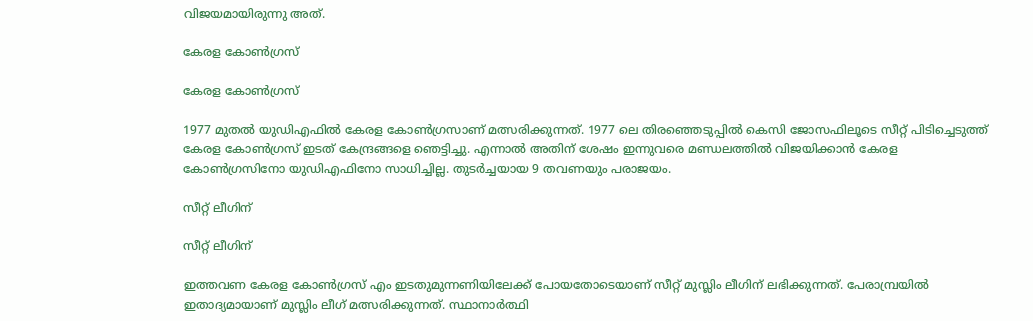വിജയമായിരുന്നു അത്.

കേരള കോണ്‍ഗ്രസ്

കേരള കോണ്‍ഗ്രസ്

1977 മുതല്‍ യുഡിഎഫില്‍ കേരള കോണ്‍ഗ്രസാണ് മത്സരിക്കുന്നത്. 1977 ലെ തിരഞ്ഞെടുപ്പില്‍ കെസി ജോസഫിലൂടെ സീറ്റ് പിടിച്ചെടുത്ത് കേരള കോണ്‍ഗ്രസ് ഇടത് കേന്ദ്രങ്ങളെ ഞെട്ടിച്ചു. എന്നാല്‍ അതിന് ശേഷം ഇന്നുവരെ മണ്ഡലത്തില്‍ വിജയിക്കാന്‍ കേരള കോണ്‍ഗ്രസിനോ യുഡിഎഫിനോ സാധിച്ചില്ല. തുടര്‍ച്ചയായ 9 തവണയും പരാജയം.

സീറ്റ് ലീഗിന്

സീറ്റ് ലീഗിന്

ഇത്തവണ കേരള കോണ്‍ഗ്രസ് എം ഇടതുമുന്നണിയിലേക്ക് പോയതോടെയാണ് സീറ്റ് മുസ്ലിം ലീഗിന് ലഭിക്കുന്നത്. പേരാമ്പ്രയില്‍ ഇതാദ്യമായാണ് മുസ്ലിം ലീഗ് മത്സരിക്കുന്നത്. സ്ഥാനാര്‍ത്ഥി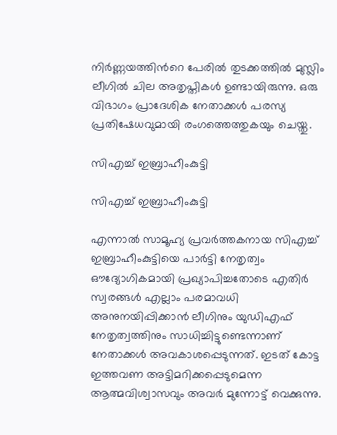നിര്‍ണ്ണയത്തിന്‍റെ പേരില്‍ തുടക്കത്തില്‍ മുസ്ലിം ലീഗില്‍ ചില അതൃപ്തികള്‍ ഉണ്ടായിരുന്നു. ഒരു വിഭാഗം പ്രാദേശിക നേതാക്കള്‍ പരസ്യ പ്രതിഷേധവുമായി രംഗത്തെത്തുകയും ചെയ്തു.

സിഎച്ച് ഇബ്രാഹീംകുട്ടി

സിഎച്ച് ഇബ്രാഹീംകുട്ടി

എന്നാല്‍ സാമൂഹ്യ പ്രവര്‍ത്തകനായ സിഎച്ച് ഇബ്രാഹീംകുട്ടിയെ പാര്‍ട്ടി നേതൃത്വം ഔദ്യോഗികമായി പ്രഖ്യാപിച്ചതോടെ എതിര്‍ സ്വരങ്ങള്‍ എല്ലാം പരമാവധി അനുനയിപ്പിക്കാന്‍ ലീഗിനും യുഡിഎഫ് നേതൃത്വത്തിനും സാധിച്ചിട്ടുണ്ടെന്നാണ് നേതാക്കള്‍ അവകാശപ്പെടുന്നത്. ഇടത് കോട്ട ഇത്തവണ അട്ടിമറിക്കപ്പെടുമെന്ന ആത്മവിശ്വാസവും അവര്‍ മുന്നോട്ട് വെക്കുന്നു.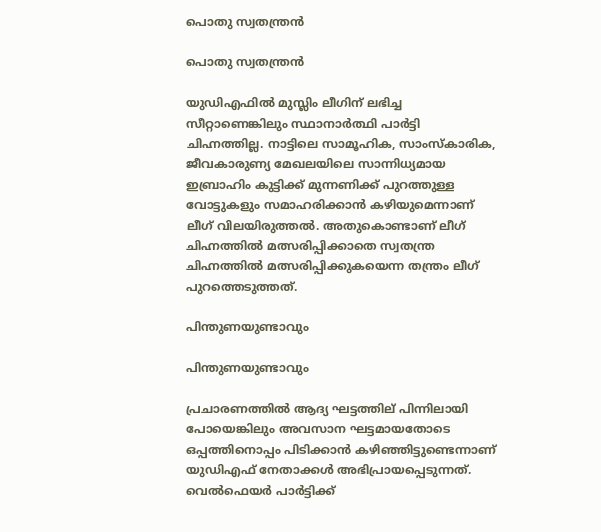പൊതു സ്വതന്ത്രന്‍

പൊതു സ്വതന്ത്രന്‍

യുഡിഎഫില്‍ മുസ്ലിം ലീഗിന് ലഭിച്ച സീറ്റാണെങ്കിലും സ്ഥാനാര്‍ത്ഥി പാര്‍ട്ടി ചിഹ്നത്തില്ല. നാട്ടിലെ സാമൂഹിക, സാംസ്കാരിക, ജീവകാരുണ്യ മേഖലയിലെ സാന്നിധ്യമായ ഇബ്രാഹിം കുട്ടിക്ക് മുന്നണിക്ക് പുറത്തുള്ള വോട്ടുകളും സമാഹരിക്കാന്‍ കഴിയുമെന്നാണ് ലീഗ് വിലയിരുത്തല്‍. അതുകൊണ്ടാണ് ലീഗ് ചിഹ്നത്തില്‍ മത്സരിപ്പിക്കാതെ സ്വതന്ത്ര ചിഹ്നത്തില്‍ മത്സരിപ്പിക്കുകയെന്ന തന്ത്രം ലീഗ് പുറത്തെടുത്തത്.

പിന്തുണയുണ്ടാവും

പിന്തുണയുണ്ടാവും

പ്രചാരണത്തില്‍ ആദ്യ ഘട്ടത്തില് പിന്നിലായി പോയെങ്കിലും അവസാന ഘട്ടമായതോടെ ഒപ്പത്തിനൊപ്പം പിടിക്കാന്‍ കഴിഞ്ഞിട്ടുണ്ടെന്നാണ് യുഡിഎഫ് നേതാക്കള്‍ അഭിപ്രായപ്പെടുന്നത്. വെല്‍ഫെയര്‍ പാര്‍ട്ടിക്ക്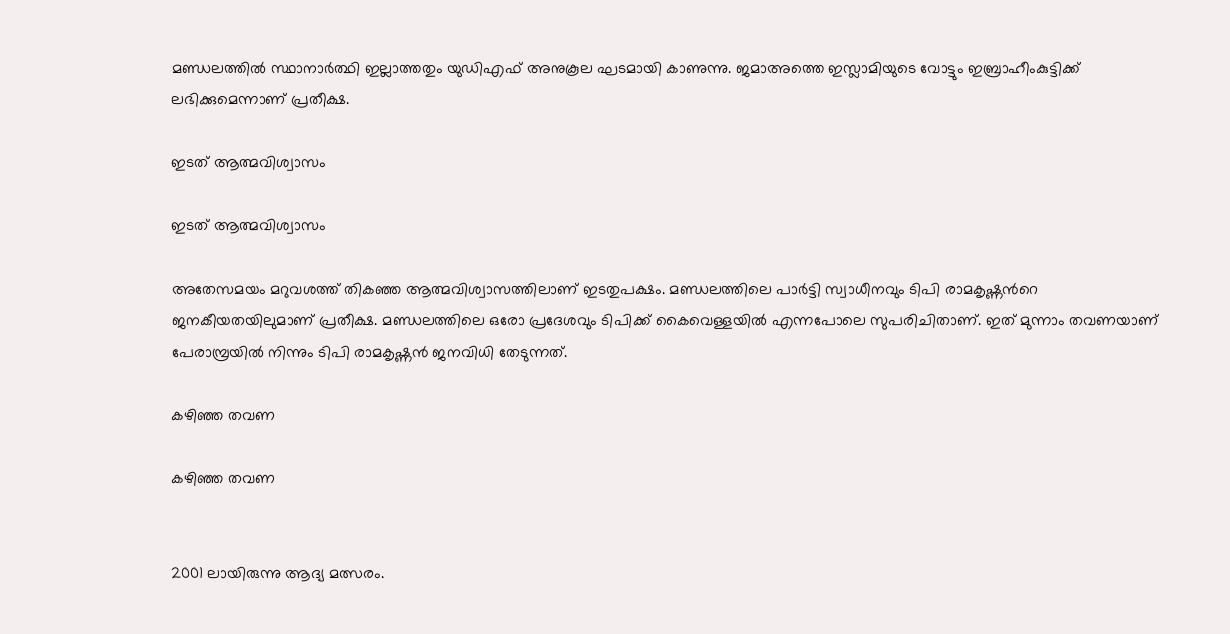മണ്ഡലത്തില്‍ സ്ഥാനാര്‍ത്ഥി ഇല്ലാത്തതും യുഡിഎഫ് അനുകൂല ഘടമായി കാണുന്നു. ജമാഅത്തെ ഇസ്ലാമിയുടെ വോട്ടും ഇബ്രാഹീംകുട്ടിക്ക് ലഭിക്കുമെന്നാണ് പ്രതീക്ഷ.

ഇടത് ആത്മവിശ്വാസം

ഇടത് ആത്മവിശ്വാസം

അതേസമയം മറുവശത്ത് തികഞ്ഞ ആത്മവിശ്വാസത്തിലാണ് ഇടതുപക്ഷം. മണ്ഡലത്തിലെ പാര്‍ട്ടി സ്വാധീനവും ടിപി രാമകൃഷ്ണന്‍റെ ജനകീയതയിലുമാണ് പ്രതീക്ഷ. മണ്ഡലത്തിലെ ഒരോ പ്രദേശവും ടിപിക്ക് കൈവെള്ളയില്‍ എന്നപോലെ സുപരിചിതാണ്. ഇത് മുന്നാം തവണയാണ് പേരാമ്പ്രയില്‍ നിന്നും ടിപി രാമകൃഷ്ണന്‍ ജനവിധി തേടുന്നത്.

കഴിഞ്ഞ തവണ

കഴിഞ്ഞ തവണ


2001 ലായിരുന്നു ആദ്യ മത്സരം.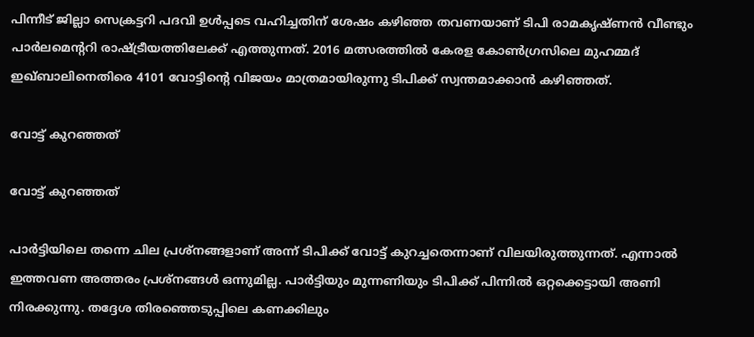പിന്നീട് ജില്ലാ സെക്രട്ടറി പദവി ഉള്‍പ്പടെ വഹിച്ചതിന് ശേഷം കഴിഞ്ഞ തവണയാണ് ടിപി രാമകൃഷ്ണന്‍ വീണ്ടും പാര്‍ലമെന്‍ററി രാഷ്ട്രീയത്തിലേക്ക് എത്തുന്നത്. 2016 മത്സരത്തില്‍ കേരള കോണ്‍ഗ്രസിലെ മുഹമ്മദ് ഇഖ്ബാലിനെതിരെ 4101 വോട്ടിന്‍റെ വിജയം മാത്രമായിരുന്നു ടിപിക്ക് സ്വന്തമാക്കാന്‍ കഴിഞ്ഞത്.

വോട്ട് കുറഞ്ഞത്

വോട്ട് കുറഞ്ഞത്

പാര്‍ട്ടിയിലെ തന്നെ ചില പ്രശ്നങ്ങളാണ് അന്ന് ടിപിക്ക് വോട്ട് കുറച്ചതെന്നാണ് വിലയിരുത്തുന്നത്. എന്നാല്‍ ഇത്തവണ അത്തരം പ്രശ്നങ്ങള്‍ ഒന്നുമില്ല. പാര്‍ട്ടിയും മുന്നണിയും ടിപിക്ക് പിന്നില്‍ ഒറ്റക്കെട്ടായി അണി നിരക്കുന്നു. തദ്ദേശ തിരഞ്ഞെടുപ്പിലെ കണക്കിലും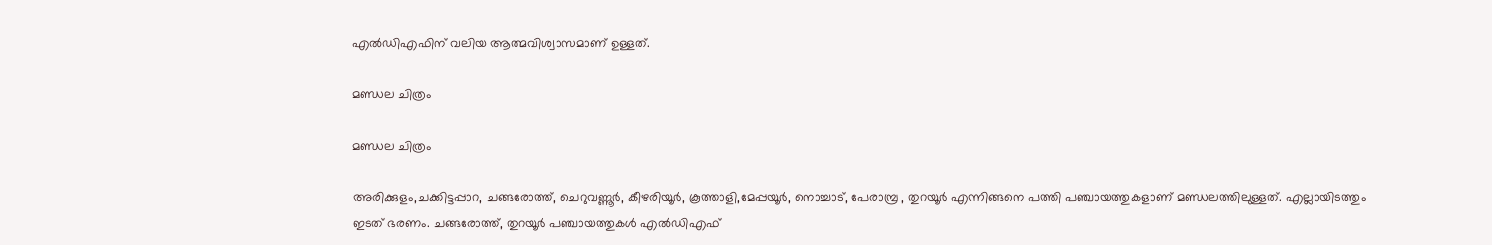എല്‍ഡിഎഫിന് വലിയ ആത്മവിശ്വാസമാണ് ഉള്ളത്.

മണ്ഡല ചിത്രം

മണ്ഡല ചിത്രം

അരിക്കുളം,ചക്കിട്ടപ്പാറ, ചങ്ങരോത്ത്, ചെറുവണ്ണൂർ, കീഴരിയൂർ, കൂത്താളി,മേപ്പയൂർ, നൊച്ചാട്, പേരാമ്പ്ര , തുറയൂർ എന്നിങ്ങനെ പത്തി പഞ്ചായത്തുകളാണ് മണ്ഡലത്തിലുള്ളത്. എല്ലായിടത്തും ഇടത് ഭരണം. ചങ്ങരോത്ത്, തുറയൂര്‍ പഞ്ചായത്തുകള്‍ എല്‍ഡിഎഫ്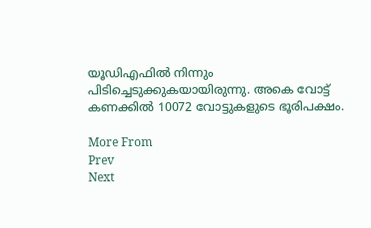യൂഡിഎഫില്‍ നിന്നും പിടിച്ചെടുക്കുകയായിരുന്നു. അകെ വോട്ട് കണക്കില്‍ 10072 വോട്ടുകളുടെ ഭൂരിപക്ഷം.

More From
Prev
Next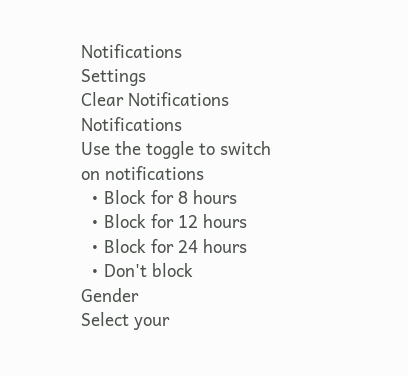Notifications
Settings
Clear Notifications
Notifications
Use the toggle to switch on notifications
  • Block for 8 hours
  • Block for 12 hours
  • Block for 24 hours
  • Don't block
Gender
Select your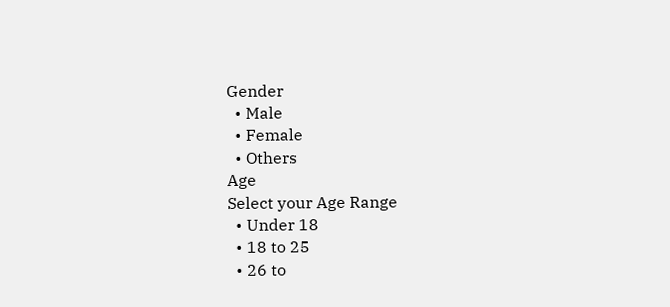Gender
  • Male
  • Female
  • Others
Age
Select your Age Range
  • Under 18
  • 18 to 25
  • 26 to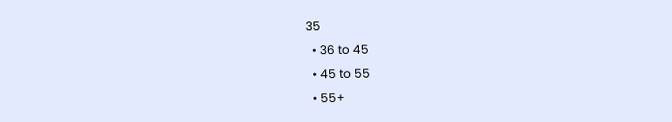35
  • 36 to 45
  • 45 to 55
  • 55+